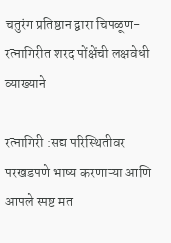चतुरंग प्रतिष्ठान द्वारा चिपळूण-रत्नागिरीत शरद पोंक्षेंची लक्षवेधी व्याख्याने

रत्नागिरी :सद्य परिस्थितीवर परखडपणे भाष्य करणाऱ्या आणि आपले स्पष्ट मत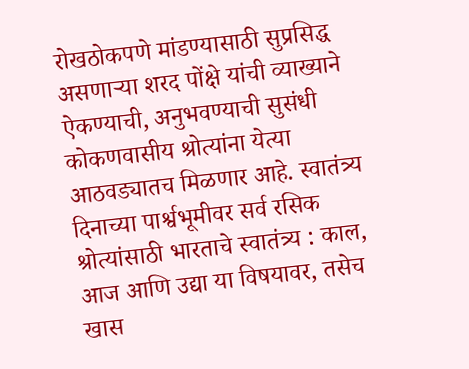रोखठोकपणे मांडण्यासाठी सुप्रसिद्ध असणाऱ्या शरद पोंक्षे यांची व्याख्याने ऐकण्याची, अनुभवण्याची सुसंधी कोकणवासीय श्रोत्यांना येत्या आठवड्यातच मिळणार आहे. स्वातंत्र्य दिनाच्या पार्श्वभूमीवर सर्व रसिक श्रोत्यांसाठी भारताचे स्वातंत्र्य : काल, आज आणि उद्या या विषयावर, तसेच खास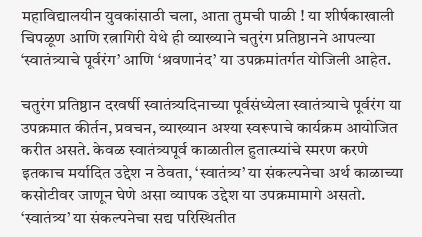महाविद्यालयीन युवकांसाठी चला, आता तुमची पाळी ! या शीर्षकाखाली चिपळूण आणि रत्नागिरी येथे ही व्याख्याने चतुरंग प्रतिष्ठानने आपल्या ‘स्वातंत्र्याचे पूर्वरंग’ आणि ‘श्रवणानंद’ या उपक्रमांतर्गत योजिली आहेत.

चतुरंग प्रतिष्ठान दरवर्षी स्वातंत्र्यदिनाच्या पूर्वसंध्येला स्वातंत्र्याचे पूर्वरंग या उपक्रमात कीर्तन, प्रवचन, व्याख्यान अश्या स्वरूपाचे कार्यक्रम आयोजित करीत असते. केवळ स्वातंत्र्यपूर्व काळातील हुतात्म्यांचे स्मरण करणे इतकाच मर्यादित उद्देश न ठेवता, ‘स्वातंत्र्य’ या संकल्पनेचा अर्थ काळाच्या कसोटीवर जाणून घेणे असा व्यापक उद्देश या उपक्रमामागे असतो. ‘स्वातंत्र्य’ या संकल्पनेचा सद्य परिस्थितीत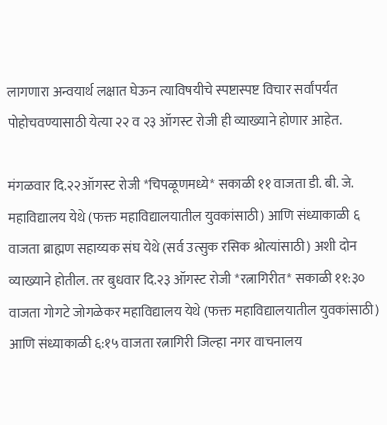लागणारा अन्वयार्थ लक्षात घेऊन त्याविषयीचे स्पष्टास्पष्ट विचार सर्वांपर्यंत पोहोचवण्यासाठी येत्या २२ व २३ ऑगस्ट रोजी ही व्याख्याने होणार आहेत.

मंगळवार दि.२२ऑगस्ट रोजी *चिपळूणमध्ये* सकाळी ११ वाजता डी. बी. जे. महाविद्यालय येथे (फक्त महाविद्यालयातील युवकांसाठी) आणि संध्याकाळी ६ वाजता ब्राह्मण सहाय्यक संघ येथे (सर्व उत्सुक रसिक श्रोत्यांसाठी) अशी दोन व्याख्याने होतील. तर बुधवार दि.२३ ऑगस्ट रोजी *रत्नागिरीत* सकाळी ११:३० वाजता गोगटे जोगळेकर महाविद्यालय येथे (फक्त महाविद्यालयातील युवकांसाठी) आणि संध्याकाळी ६:१५ वाजता रत्नागिरी जिल्हा नगर वाचनालय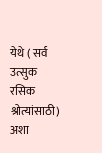येथे ( सर्व उत्सुक रसिक श्रोत्यांसाठी) अशा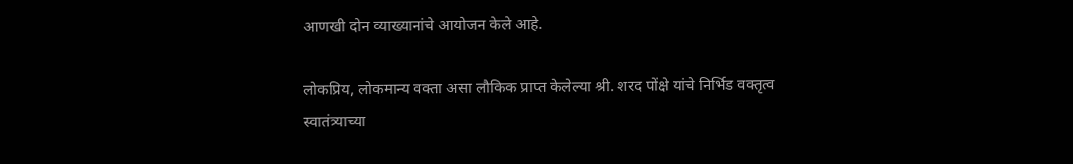आणखी दोन व्याख्यानांचे आयोजन केले आहे.

लोकप्रिय, लोकमान्य वक्ता असा लौकिक प्राप्त केलेल्या श्री. शरद पोंक्षे यांचे निर्भिड वक्तृत्व स्वातंत्र्याच्या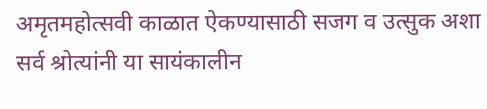अमृतमहोत्सवी काळात ऐकण्यासाठी सजग व उत्सुक अशा सर्व श्रोत्यांनी या सायंकालीन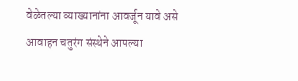वेळेतल्या व्याख्यानांना आवर्जून यावे असे आवाहन चतुरंग संस्थेने आपल्या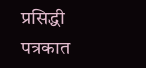प्रसिद्धी पत्रकात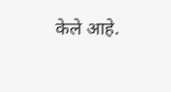केले आहे.